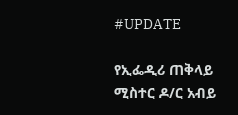#UPDATE

የኢፌዲሪ ጠቅላይ ሚስተር ዶ/ር አብይ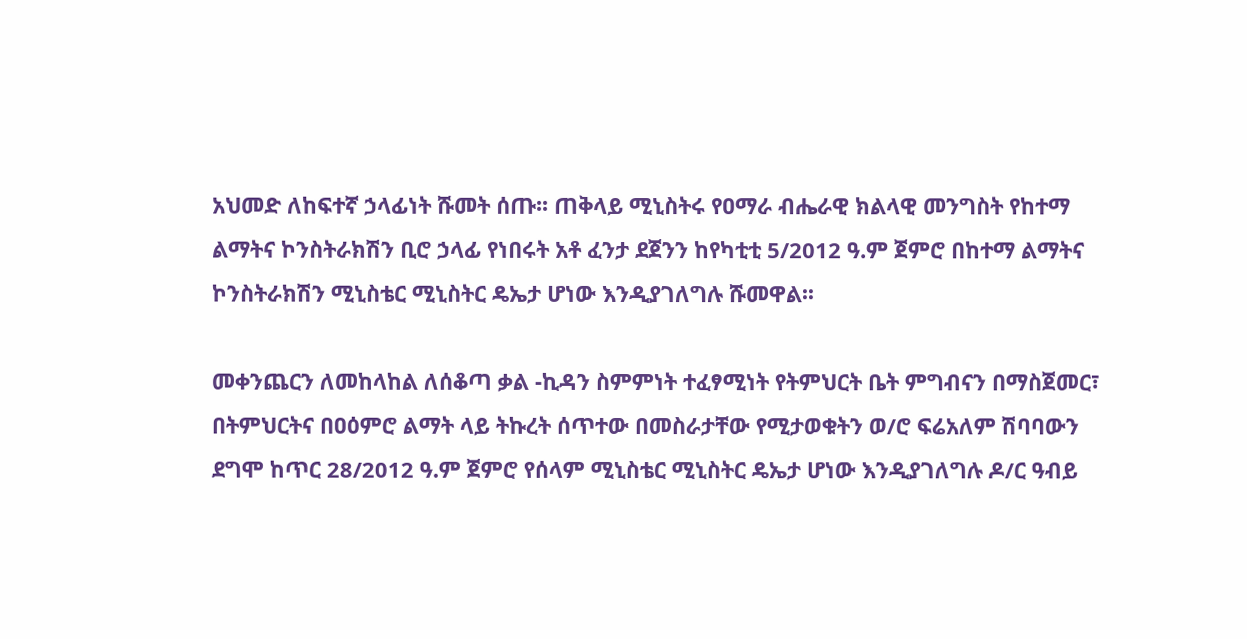አህመድ ለከፍተኛ ኃላፊነት ሹመት ሰጡ፡፡ ጠቅላይ ሚኒስትሩ የዐማራ ብሔራዊ ክልላዊ መንግስት የከተማ ልማትና ኮንስትራክሽን ቢሮ ኃላፊ የነበሩት አቶ ፈንታ ደጀንን ከየካቲቲ 5/2012 ዓ.ም ጀምሮ በከተማ ልማትና ኮንስትራክሽን ሚኒስቴር ሚኒስትር ዴኤታ ሆነው እንዲያገለግሉ ሹመዋል፡፡

መቀንጨርን ለመከላከል ለሰቆጣ ቃል -ኪዳን ስምምነት ተፈፃሚነት የትምህርት ቤት ምግብናን በማስጀመር፣ በትምህርትና በዐዕምሮ ልማት ላይ ትኩረት ሰጥተው በመስራታቸው የሚታወቁትን ወ/ሮ ፍሬአለም ሽባባውን ደግሞ ከጥር 28/2012 ዓ.ም ጀምሮ የሰላም ሚኒስቴር ሚኒስትር ዴኤታ ሆነው እንዲያገለግሉ ዶ/ር ዓብይ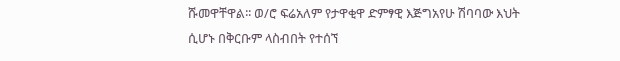ሹመዋቸዋል፡፡ ወ/ሮ ፍሬአለም የታዋቂዋ ድምፃዊ እጅግአየሁ ሽባባው እህት ሲሆኑ በቅርቡም ላስብበት የተሰኘ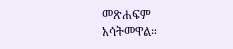መጽሐፍም አሳትመዋል።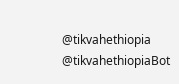@tikvahethiopia @tikvahethiopiaBot